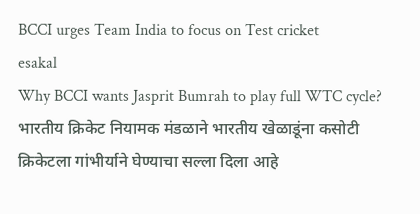BCCI urges Team India to focus on Test cricket
esakal
Why BCCI wants Jasprit Bumrah to play full WTC cycle? भारतीय क्रिकेट नियामक मंडळाने भारतीय खेळाडूंना कसोटी क्रिकेटला गांभीर्याने घेण्याचा सल्ला दिला आहे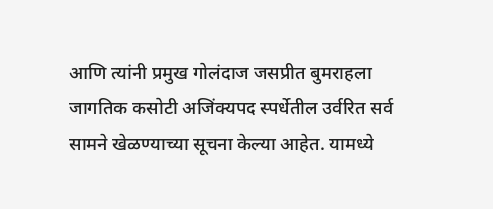आणि त्यांनी प्रमुख गोलंदाज जसप्रीत बुमराहला जागतिक कसोटी अजिंक्यपद स्पर्धेतील उर्वरित सर्व सामने खेळण्याच्या सूचना केल्या आहेत. यामध्ये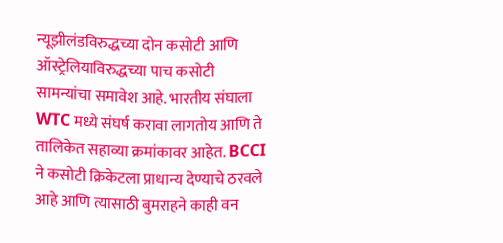न्यूझीलंडविरुद्धच्या दोन कसोटी आणि ऑस्ट्रेलियाविरुद्धच्या पाच कसोटी सामन्यांचा समावेश आहे. भारतीय संघाला WTC मध्ये संघर्ष करावा लागतोय आणि ते तालिकेत सहाव्या क्रमांकावर आहेत. BCCI ने कसोटी क्रिकेटला प्राधान्य देण्याचे ठरवले आहे आणि त्यासाठी बुमराहने काही वन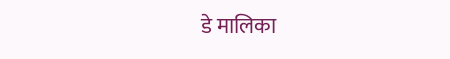डे मालिका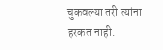चुकवल्या तरी त्यांना हरकत नाही.